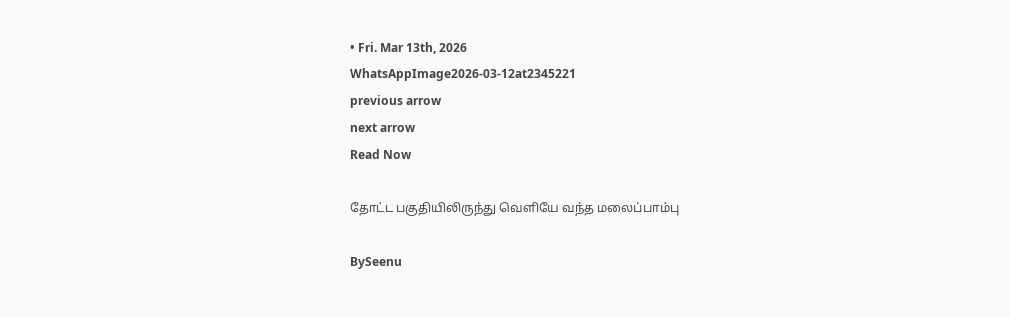• Fri. Mar 13th, 2026
WhatsAppImage2026-03-12at2345221
previous arrow
next arrow
Read Now

தோட்ட பகுதியிலிருந்து வெளியே வந்த மலைப்பாம்பு

BySeenu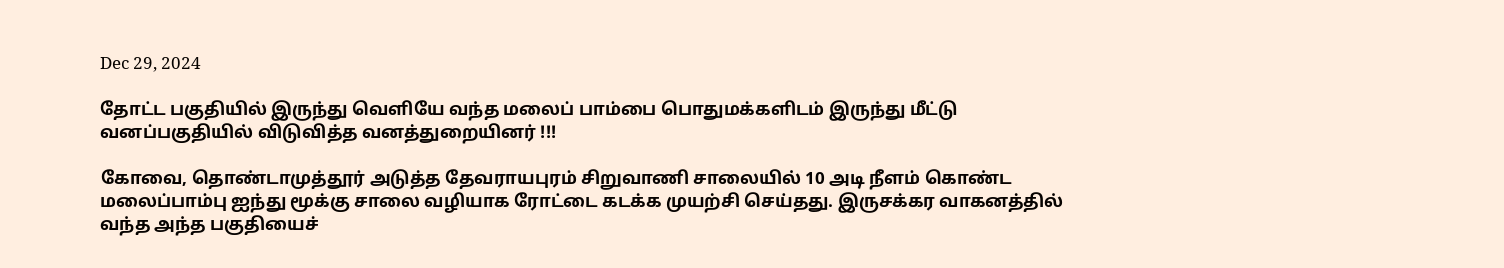Dec 29, 2024

தோட்ட பகுதியில் இருந்து வெளியே வந்த மலைப் பாம்பை பொதுமக்களிடம் இருந்து மீட்டு வனப்பகுதியில் விடுவித்த வனத்துறையினர் !!!

கோவை, தொண்டாமுத்தூர் அடுத்த தேவராயபுரம் சிறுவாணி சாலையில் 10 அடி நீளம் கொண்ட மலைப்பாம்பு ஐந்து மூக்கு சாலை வழியாக ரோட்டை கடக்க முயற்சி செய்தது. இருசக்கர வாகனத்தில் வந்த அந்த பகுதியைச்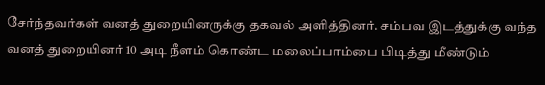சேர்ந்தவர்கள் வனத் துறையினருக்கு தகவல் அளித்தினர். சம்பவ இடத்துக்கு வந்த வனத் துறையினர் 10 அடி நீளம் கொண்ட மலைப்பாம்பை பிடித்து மீண்டும்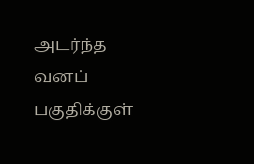அடர்ந்த வனப் பகுதிக்குள்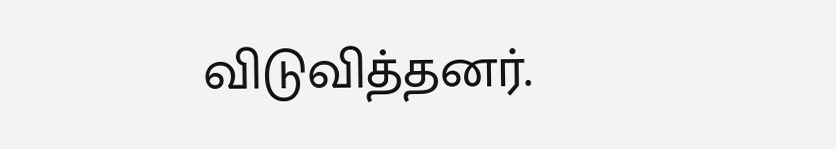விடுவித்தனர்.